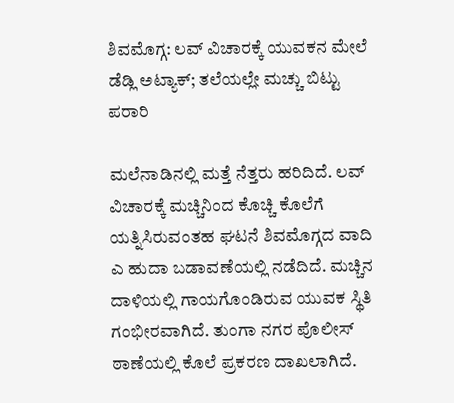ಶಿವಮೊಗ್ಗ: ಲವ್ ವಿಚಾರಕ್ಕೆ ಯುವಕನ ಮೇಲೆ ಡೆಡ್ಲಿ ಅಟ್ಯಾಕ್; ತಲೆಯಲ್ಲೇ ಮಚ್ಚು ಬಿಟ್ಟು ಪರಾರಿ

ಮಲೆನಾಡಿನಲ್ಲಿ ಮತ್ತೆ ನೆತ್ತರು ಹರಿದಿದೆ. ಲವ್ ವಿಚಾರಕ್ಕೆ ಮಚ್ಚಿನಿಂದ ಕೊಚ್ಚಿ ಕೊಲೆಗೆ ಯತ್ನಿಸಿರುವಂತಹ ಘಟನೆ ಶಿವಮೊಗ್ಗದ ವಾದಿ ಎ ಹುದಾ ಬಡಾವಣೆಯಲ್ಲಿ ನಡೆದಿದೆ. ಮಚ್ಚಿನ ದಾಳಿಯಲ್ಲಿ ಗಾಯಗೊಂಡಿರುವ ಯುವಕ ಸ್ಥಿತಿ ಗಂಭೀರವಾಗಿದೆ. ತುಂಗಾ ನಗರ ಪೊಲೀಸ್ ಠಾಣೆಯಲ್ಲಿ ಕೊಲೆ ಪ್ರಕರಣ ದಾಖಲಾಗಿದೆ.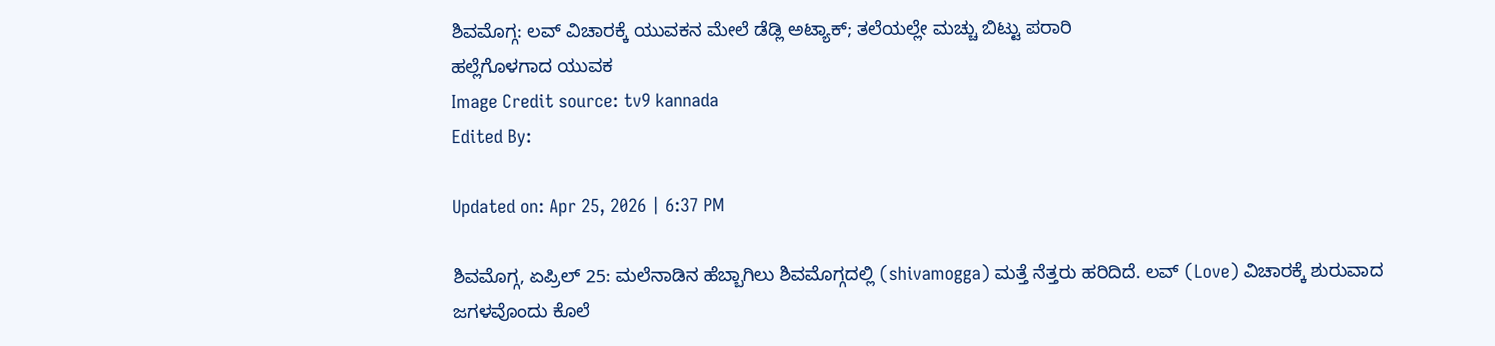ಶಿವಮೊಗ್ಗ: ಲವ್ ವಿಚಾರಕ್ಕೆ ಯುವಕನ ಮೇಲೆ ಡೆಡ್ಲಿ ಅಟ್ಯಾಕ್; ತಲೆಯಲ್ಲೇ ಮಚ್ಚು ಬಿಟ್ಟು ಪರಾರಿ
ಹಲ್ಲೆಗೊಳಗಾದ ಯುವಕ
Image Credit source: tv9 kannada
Edited By:

Updated on: Apr 25, 2026 | 6:37 PM

ಶಿವಮೊಗ್ಗ, ಏಪ್ರಿಲ್ 25: ಮಲೆನಾಡಿನ ಹೆಬ್ಬಾಗಿಲು ಶಿವಮೊಗ್ಗದಲ್ಲಿ (shivamogga) ಮತ್ತೆ ನೆತ್ತರು ಹರಿದಿದೆ. ಲವ್ (Love) ವಿಚಾರಕ್ಕೆ ಶುರುವಾದ ಜಗಳವೊಂದು ಕೊಲೆ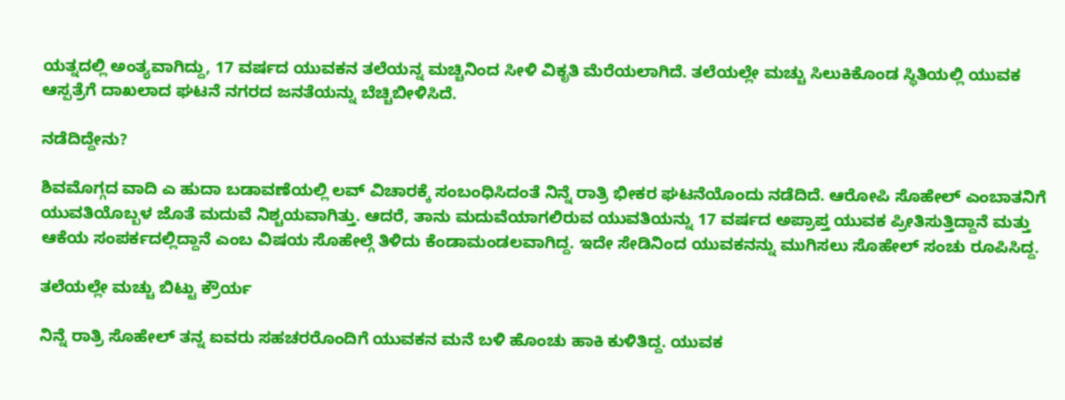ಯತ್ನದಲ್ಲಿ ಅಂತ್ಯವಾಗಿದ್ದು, 17 ವರ್ಷದ ಯುವಕನ ತಲೆಯನ್ನ ಮಚ್ಚಿನಿಂದ ಸೀಳಿ ವಿಕೃತಿ ಮೆರೆಯಲಾಗಿದೆ. ತಲೆಯಲ್ಲೇ ಮಚ್ಚು ಸಿಲುಕಿಕೊಂಡ ಸ್ಥಿತಿಯಲ್ಲಿ ಯುವಕ ಆಸ್ಪತ್ರೆಗೆ ದಾಖಲಾದ ಘಟನೆ ನಗರದ ಜನತೆಯನ್ನು ಬೆಚ್ಚಿಬೀಳಿಸಿದೆ.

ನಡೆದಿದ್ದೇನು?

ಶಿವಮೊಗ್ಗದ ವಾದಿ ಎ ಹುದಾ ಬಡಾವಣೆಯಲ್ಲಿ ಲವ್ ವಿಚಾರಕ್ಕೆ ಸಂಬಂಧಿಸಿದಂತೆ ನಿನ್ನೆ ರಾತ್ರಿ ಭೀಕರ ಘಟನೆಯೊಂದು ನಡೆದಿದೆ. ಆರೋಪಿ ಸೊಹೇಲ್ ಎಂಬಾತನಿಗೆ ಯುವತಿಯೊಬ್ಬಳ ಜೊತೆ ಮದುವೆ ನಿಶ್ಚಯವಾಗಿತ್ತು. ಆದರೆ, ತಾನು ಮದುವೆಯಾಗಲಿರುವ ಯುವತಿಯನ್ನು 17 ವರ್ಷದ ಅಪ್ರಾಪ್ತ ಯುವಕ ಪ್ರೀತಿಸುತ್ತಿದ್ದಾನೆ ಮತ್ತು ಆಕೆಯ ಸಂಪರ್ಕದಲ್ಲಿದ್ದಾನೆ ಎಂಬ ವಿಷಯ ಸೊಹೇಲ್ಗೆ ತಿಳಿದು ಕೆಂಡಾಮಂಡಲವಾಗಿದ್ದ. ಇದೇ ಸೇಡಿನಿಂದ ಯುವಕನನ್ನು ಮುಗಿಸಲು ಸೊಹೇಲ್ ಸಂಚು ರೂಪಿಸಿದ್ದ.

ತಲೆಯಲ್ಲೇ ಮಚ್ಚು ಬಿಟ್ಟು ಕ್ರೌರ್ಯ

ನಿನ್ನೆ ರಾತ್ರಿ ಸೊಹೇಲ್ ತನ್ನ ಐವರು ಸಹಚರರೊಂದಿಗೆ ಯುವಕನ ಮನೆ ಬಳಿ ಹೊಂಚು ಹಾಕಿ ಕುಳಿತಿದ್ದ. ಯುವಕ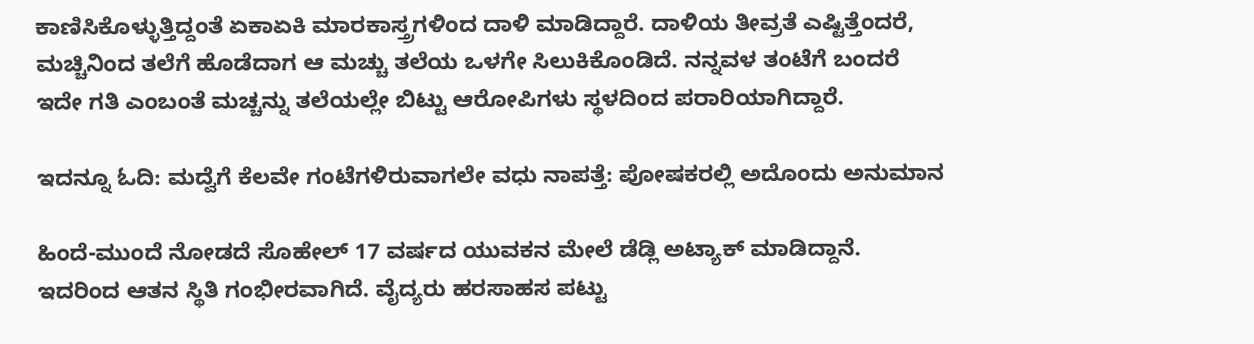ಕಾಣಿಸಿಕೊಳ್ಳುತ್ತಿದ್ದಂತೆ ಏಕಾಏಕಿ ಮಾರಕಾಸ್ತ್ರಗಳಿಂದ ದಾಳಿ ಮಾಡಿದ್ದಾರೆ. ದಾಳಿಯ ತೀವ್ರತೆ ಎಷ್ಟಿತ್ತೆಂದರೆ, ಮಚ್ಚಿನಿಂದ ತಲೆಗೆ ಹೊಡೆದಾಗ ಆ ಮಚ್ಚು ತಲೆಯ ಒಳಗೇ ಸಿಲುಕಿಕೊಂಡಿದೆ. ನನ್ನವಳ ತಂಟೆಗೆ ಬಂದರೆ ಇದೇ ಗತಿ ಎಂಬಂತೆ ಮಚ್ಚನ್ನು ತಲೆಯಲ್ಲೇ ಬಿಟ್ಟು ಆರೋಪಿಗಳು ಸ್ಥಳದಿಂದ ಪರಾರಿಯಾಗಿದ್ದಾರೆ.

ಇದನ್ನೂ ಓದಿ: ಮದ್ವೆಗೆ ಕೆಲವೇ ಗಂಟೆಗಳಿರುವಾಗಲೇ ವಧು ನಾಪತ್ತೆ: ಪೋಷಕರಲ್ಲಿ ಅದೊಂದು ಅನುಮಾನ

ಹಿಂದೆ-ಮುಂದೆ ನೋಡದೆ ಸೊಹೇಲ್ 17 ವರ್ಷದ ಯುವಕನ ಮೇಲೆ ಡೆಡ್ಲಿ ಅಟ್ಯಾಕ್ ಮಾಡಿದ್ದಾನೆ. ಇದರಿಂದ ಆತನ ಸ್ಥಿತಿ ಗಂಭೀರವಾಗಿದೆ. ವೈದ್ಯರು ಹರಸಾಹಸ ಪಟ್ಟು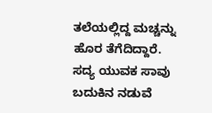ತಲೆಯಲ್ಲಿದ್ದ ಮಚ್ಚನ್ನು ಹೊರ ತೆಗೆದಿದ್ದಾರೆ. ಸದ್ಯ ಯುವಕ ಸಾವು ಬದುಕಿನ ನಡುವೆ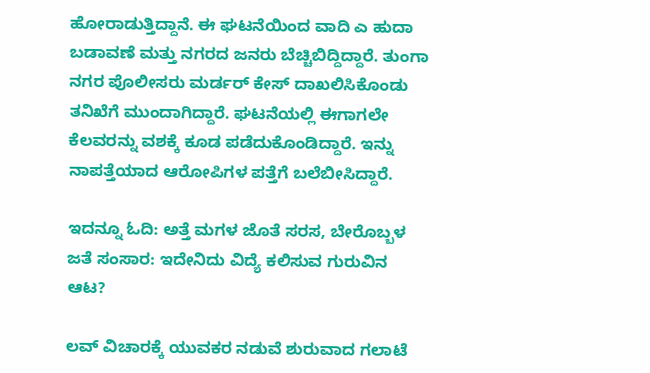ಹೋರಾಡುತ್ತಿದ್ದಾನೆ. ಈ ಘಟನೆಯಿಂದ ವಾದಿ ಎ ಹುದಾ ಬಡಾವಣೆ ಮತ್ತು ನಗರದ ಜನರು ಬೆಚ್ಚಿಬಿದ್ದಿದ್ದಾರೆ. ತುಂಗಾ ನಗರ ಪೊಲೀಸರು ಮರ್ಡರ್ ಕೇಸ್ ದಾಖಲಿಸಿಕೊಂಡು ತನಿಖೆಗೆ ಮುಂದಾಗಿದ್ದಾರೆ. ಘಟನೆಯಲ್ಲಿ ಈಗಾಗಲೇ ಕೆಲವರನ್ನು ವಶಕ್ಕೆ ಕೂಡ ಪಡೆದುಕೊಂಡಿದ್ದಾರೆ. ಇನ್ನು ನಾಪತ್ತೆಯಾದ ಆರೋಪಿಗಳ ಪತ್ತೆಗೆ ಬಲೆಬೀಸಿದ್ದಾರೆ.

ಇದನ್ನೂ ಓದಿ: ಅತ್ತೆ ಮಗಳ ಜೊತೆ ಸರಸ, ಬೇರೊಬ್ಬಳ ಜತೆ ಸಂಸಾರ: ಇದೇನಿದು ವಿದ್ಯೆ ಕಲಿಸುವ ಗುರುವಿನ ಆಟ?

ಲವ್ ವಿಚಾರಕ್ಕೆ ಯುವಕರ ನಡುವೆ ಶುರುವಾದ ಗಲಾಟೆ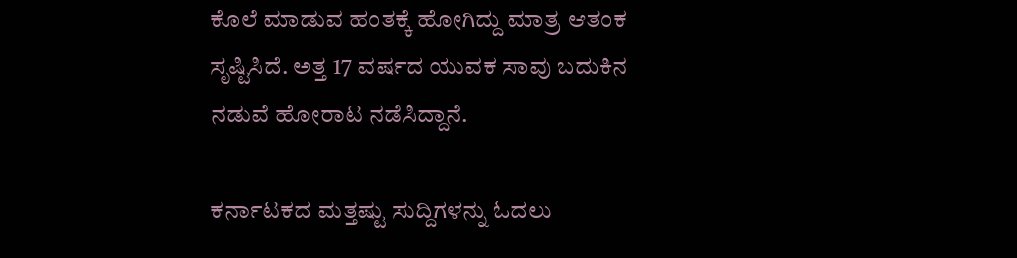ಕೊಲೆ ಮಾಡುವ ಹಂತಕ್ಕೆ ಹೋಗಿದ್ದು ಮಾತ್ರ ಆತಂಕ ಸೃಷ್ಟಿಸಿದೆ. ಅತ್ತ 17 ವರ್ಷದ ಯುವಕ ಸಾವು ಬದುಕಿನ ನಡುವೆ ಹೋರಾಟ ನಡೆಸಿದ್ದಾನೆ.

ಕರ್ನಾಟಕದ ಮತ್ತಷ್ಟು ಸುದ್ದಿಗಳನ್ನು ಓದಲು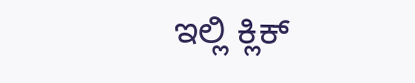ಇಲ್ಲಿ ಕ್ಲಿಕ್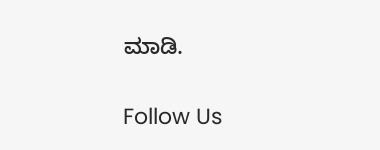ಮಾಡಿ.

Follow Us